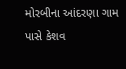મોરબીના આંદરણા ગામ પાસે કેશવ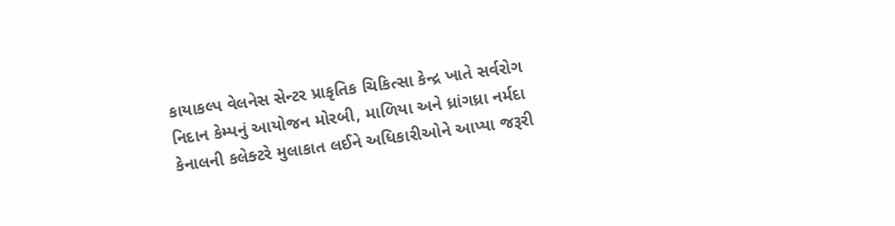કાયાકલ્પ વેલનેસ સેન્ટર પ્રાકૃતિક ચિકિત્સા કેન્દ્ર ખાતે સર્વરોગ નિદાન કેમ્પનું આયોજન મોરબી, માળિયા અને ધ્રાંગધ્રા નર્મદા કેનાલની કલેક્ટરે મુલાકાત લઈને અધિકારીઓને આપ્યા જરૂરી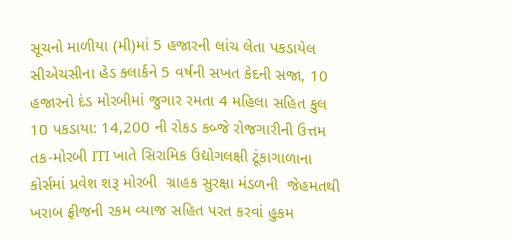સૂચનો માળીયા (મી)માં 5 હજારની લાંચ લેતા પકડાયેલ સીએચસીના હેડ ક્લાર્કને 5 વર્ષની સખત કેદની સજા, 10 હજારનો દંડ મોરબીમાં જુગાર રમતા 4 મહિલા સહિત કુલ 10 પકડાયા: 14,200 ની રોકડ કબ્જે રોજગારીની ઉત્તમ તક-મોરબી ITI ખાતે સિરામિક ઉદ્યોગલક્ષી ટૂંકાગાળાના કોર્સમાં પ્રવેશ શરૂ મોરબી  ગ્રાહક સુરક્ષા મંડળની  જેહમતથી ખરાબ ફ્રીજની રકમ વ્યાજ સહિત પરત કરવાં હુકમ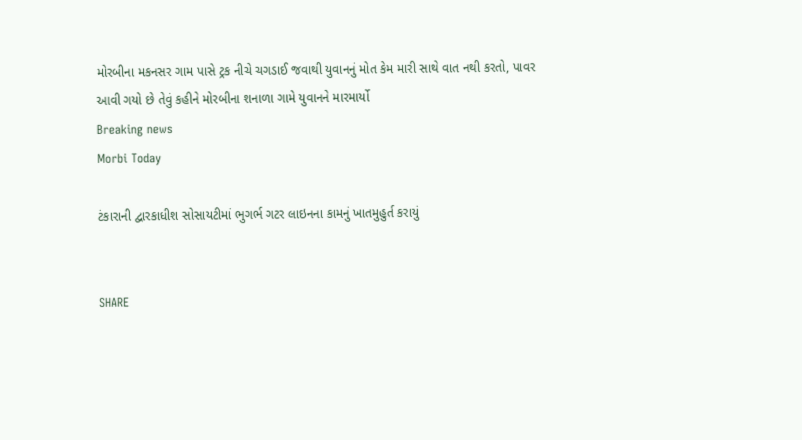મોરબીના મકનસર ગામ પાસે ટ્રક નીચે ચગડાઈ જવાથી યુવાનનું મોત કેમ મારી સાથે વાત નથી કરતો, પાવર આવી ગયો છે તેવું કહીને મોરબીના શનાળા ગામે યુવાનને મારમાર્યો
Breaking news
Morbi Today

ટંકારાની દ્વારકાધીશ સોસાયટીમાં ભુગર્ભ ગટર લાઇનના કામનું ખાતમુહુર્ત કરાયું


SHARE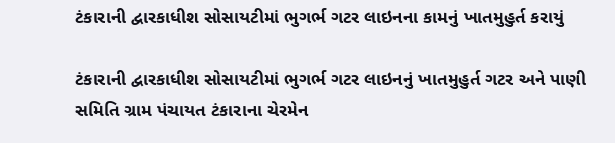ટંકારાની દ્વારકાધીશ સોસાયટીમાં ભુગર્ભ ગટર લાઇનના કામનું ખાતમુહુર્ત કરાયું

ટંકારાની દ્વારકાધીશ સોસાયટીમાં ભુગર્ભ ગટર લાઇનનું ખાતમુહુર્ત ગટર અને પાણી સમિતિ ગ્રામ પંચાયત ટંકારાના ચેરમેન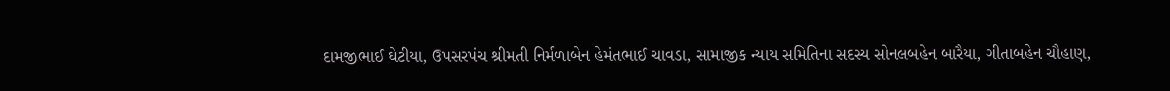દામજીભાઈ ઘેટીયા, ઉપસરપંચ શ્રીમતી નિર્મળાબેન હેમંતભાઈ ચાવડા, સામાજીક ન્યાય સમિતિના સદસ્ય સોનલબહેન બારૈયા, ગીતાબહેન ચૌહાણ,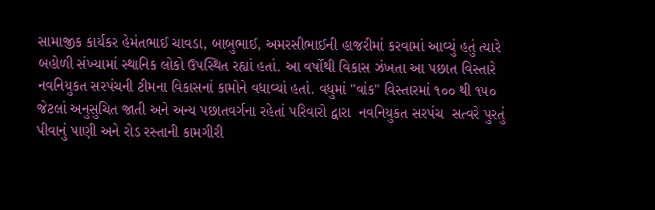સામાજીક કાર્યકર હેમંતભાઈ ચાવડા, બાબુભાઈ, અમરસીભાઈની હાજરીમાં કરવામાં આવ્યું હતું ત્યારે બહોળી સંખ્યામાં સ્થાનિક લોકો ઉપસ્થિત રહ્યાં હતાં. આ વર્ષોથી વિકાસ ઝંખતા આ પછાત વિસ્તારે નવનિયુકત સરપંચની ટીમના વિકાસનાં કામોને વધાવ્યાં હતાં. વધુમાં "વાંક" વિસ્તારમાં ૧૦૦ થી ૧૫૦ જેટલાં અનુસુચિત જાતી અને અન્ય પછાતવર્ગના રહેતાં પરિવારો દ્વારા  નવનિયુકત સરપંચ  સત્વરે પુરતું પીવાનું પાણી અને રોડ રસ્તાની કામગીરી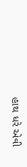હાથ ધરે એવી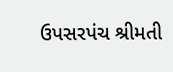ઉપસરપંચ શ્રીમતી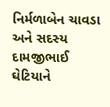નિર્મળાબેન ચાવડા અને સદસ્ય દામજીભાઈ ઘેટિયાને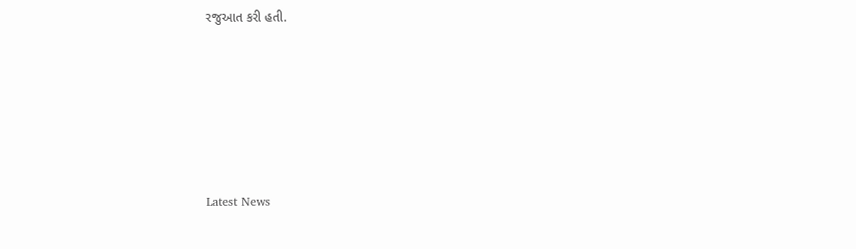રજુઆત કરી હતી.






Latest News